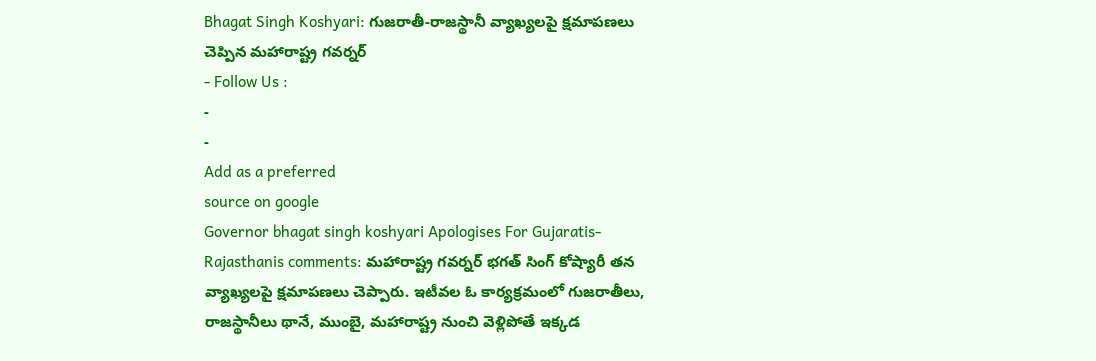Bhagat Singh Koshyari: గుజరాతీ-రాజస్థానీ వ్యాఖ్యలపై క్షమాపణలు చెప్పిన మహారాష్ట్ర గవర్నర్
- Follow Us :
-
-
Add as a preferred
source on google
Governor bhagat singh koshyari Apologises For Gujaratis-Rajasthanis comments: మహారాష్ట్ర గవర్నర్ భగత్ సింగ్ కోష్యారీ తన వ్యాఖ్యలపై క్షమాపణలు చెప్పారు. ఇటీవల ఓ కార్యక్రమంలో గుజరాతీలు, రాజస్థానీలు థానే, ముంబై, మహారాష్ట్ర నుంచి వెళ్లిపోతే ఇక్కడ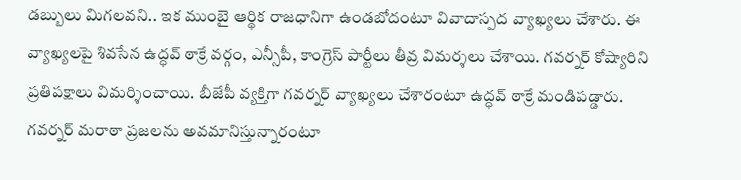డబ్బులు మిగలవని.. ఇక ముంబై ఆర్థిక రాజధానిగా ఉండబోదంటూ వివాదాస్పద వ్యాఖ్యలు చేశారు. ఈ వ్యాఖ్యలపై శివసేన ఉద్ధవ్ ఠాక్రే వర్గం, ఎన్సీపీ, కాంగ్రెస్ పార్టీలు తీవ్ర విమర్శలు చేశాయి. గవర్నర్ కోష్యారిని ప్రతిపక్షాలు విమర్శించాయి. బీజేపీ వ్యక్తిగా గవర్నర్ వ్యాఖ్యలు చేశారంటూ ఉద్ధవ్ ఠాక్రే మండిపడ్డారు. గవర్నర్ మరాఠా ప్రజలను అవమానిస్తున్నారంటూ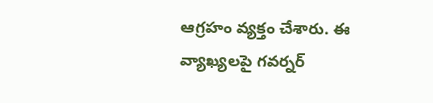ఆగ్రహం వ్యక్తం చేశారు. ఈ వ్యాఖ్యలపై గవర్నర్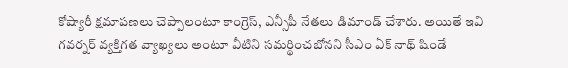కోష్యారీ క్షమాపణలు చెప్పాలంటూ కాంగ్రెస్, ఎన్సీపీ నేతలు డిమాండ్ చేశారు. అయితే ఇవి గవర్నర్ వ్యక్తిగత వ్యాఖ్యలు అంటూ వీటిని సమర్థించబోనని సీఎం ఏక్ నాథ్ షిండే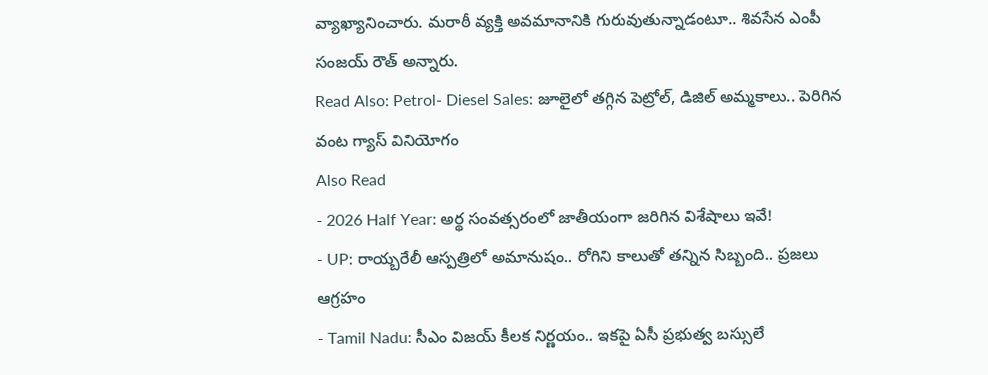వ్యాఖ్యానించారు. మరాఠీ వ్యక్తి అవమానానికి గురువుతున్నాడంటూ.. శివసేన ఎంపీ సంజయ్ రౌత్ అన్నారు.
Read Also: Petrol- Diesel Sales: జూలైలో తగ్గిన పెట్రోల్, డిజిల్ అమ్మకాలు.. పెరిగిన వంట గ్యాస్ వినియోగం
Also Read
- 2026 Half Year: అర్థ సంవత్సరంలో జాతీయంగా జరిగిన విశేషాలు ఇవే!
- UP: రాయ్బరేలీ ఆస్పత్రిలో అమానుషం.. రోగిని కాలుతో తన్నిన సిబ్బంది.. ప్రజలు ఆగ్రహం
- Tamil Nadu: సీఎం విజయ్ కీలక నిర్ణయం.. ఇకపై ఏసీ ప్రభుత్వ బస్సులే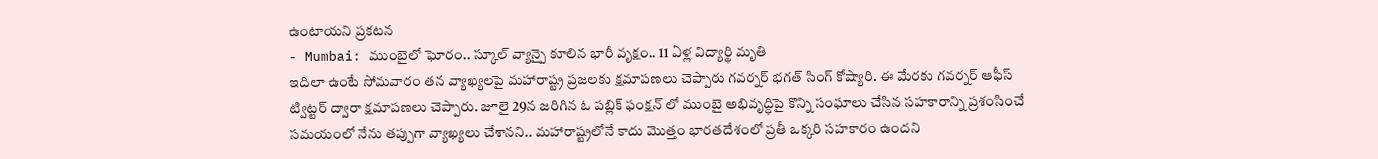ఉంటాయని ప్రకటన
- Mumbai: ముంబైలో ఘోరం.. స్కూల్ వ్యాన్పై కూలిన భారీ వృక్షం.. 11 ఏళ్ల విద్యార్థి మృతి
ఇదిలా ఉంటే సోమవారం తన వ్యాఖ్యలపై మహారాష్ట్ర ప్రజలకు క్షమాపణలు చెప్పారు గవర్నర్ భగత్ సింగ్ కోష్యారి. ఈ మేరకు గవర్నర్ ఆఫీస్ ట్విట్టర్ ద్వారా క్షమాపణలు చెప్పారు. జూలై 29న జరిగిన ఓ పబ్లిక్ ఫంక్షన్ లో ముంబై అభివృద్ధిపై కొన్ని సంఘాలు చేసిన సహకారాన్ని ప్రశంసించే సమయంలో నేను తప్పుగా వ్యాఖ్యలు చేశానని.. మహారాష్ట్రలోనే కాదు మొత్తం భారతదేశంలో ప్రతీ ఒక్కరి సహకారం ఉందని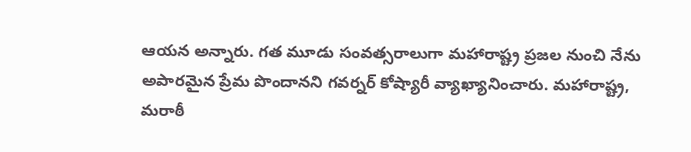ఆయన అన్నారు. గత మూడు సంవత్సరాలుగా మహారాష్ట్ర ప్రజల నుంచి నేను అపారమైన ప్రేమ పొందానని గవర్నర్ కోష్యారీ వ్యాఖ్యానించారు. మహారాష్ట్ర, మరాఠీ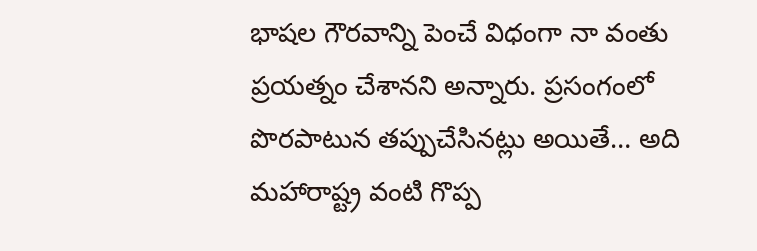భాషల గౌరవాన్ని పెంచే విధంగా నా వంతు ప్రయత్నం చేశానని అన్నారు. ప్రసంగంలో పొరపాటున తప్పుచేసినట్లు అయితే… అది మహారాష్ట్ర వంటి గొప్ప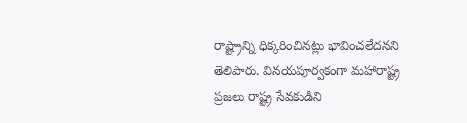రాష్ట్రాన్ని ధిక్కరించినట్లు భావించలేదనని తెలిపారు. వినయపూర్వకంగా మహారాష్ట్ర ప్రజలు రాష్ట్ర సేవకుడిని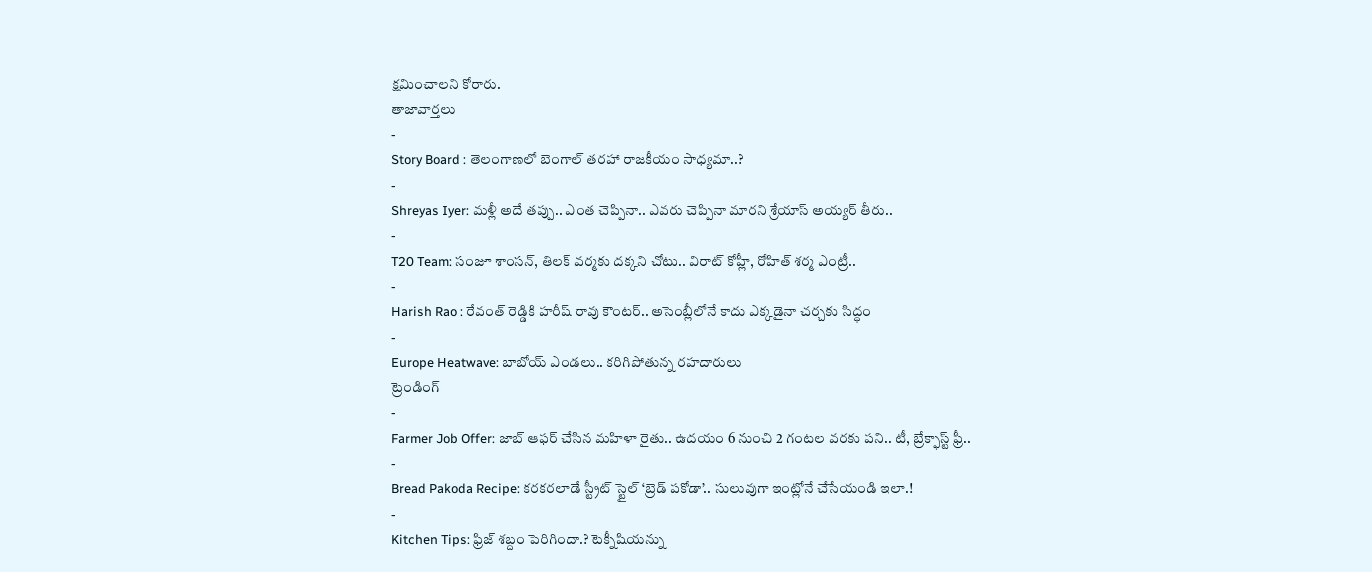క్షమించాలని కోరారు.
తాజావార్తలు
-
Story Board : తెలంగాణలో బెంగాల్ తరహా రాజకీయం సాధ్యమా..?
-
Shreyas Iyer: మళ్లీ అదే తప్పు.. ఎంత చెప్పినా.. ఎవరు చెప్పినా మారని శ్రేయాస్ అయ్యర్ తీరు..
-
T20 Team: సంజూ శాంసన్, తిలక్ వర్మకు దక్కని చోటు.. విరాట్ కోహ్లీ, రోహిత్ శర్మ ఎంట్రీ..
-
Harish Rao : రేవంత్ రెడ్డికి హరీష్ రావు కౌంటర్.. అసెంబ్లీలోనే కాదు ఎక్కడైనా చర్చకు సిద్ధం
-
Europe Heatwave: బాబోయ్ ఎండలు.. కరిగిపోతున్న రహదారులు
ట్రెండింగ్
-
Farmer Job Offer: జాబ్ ఆఫర్ చేసిన మహిళా రైతు.. ఉదయం 6 నుంచి 2 గంటల వరకు పని.. టీ, బ్రేక్ఫాస్ట్ ఫ్రీ..
-
Bread Pakoda Recipe: కరకరలాడే స్ట్రీట్ స్టైల్ ‘బ్రెడ్ పకోడా’.. సులువుగా ఇంట్లోనే చేసేయండి ఇలా.!
-
Kitchen Tips: ఫ్రిజ్ శబ్దం పెరిగిందా.? టెక్నీషియన్ను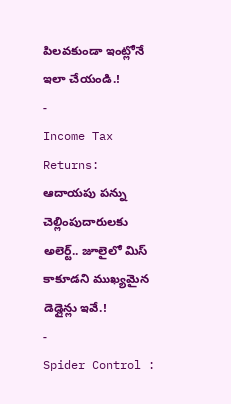పిలవకుండా ఇంట్లోనే ఇలా చేయండి.!
-
Income Tax Returns: ఆదాయపు పన్ను చెల్లింపుదారులకు అలెర్ట్.. జూలైలో మిస్ కాకూడని ముఖ్యమైన డెడ్లైన్లు ఇవే.!
-
Spider Control :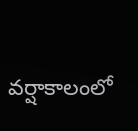వర్షాకాలంలో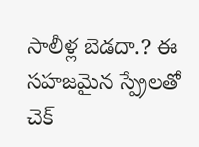సాలీళ్ల బెడదా.? ఈ సహజమైన స్ప్రేలతో చెక్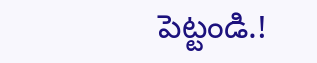పెట్టండి.!